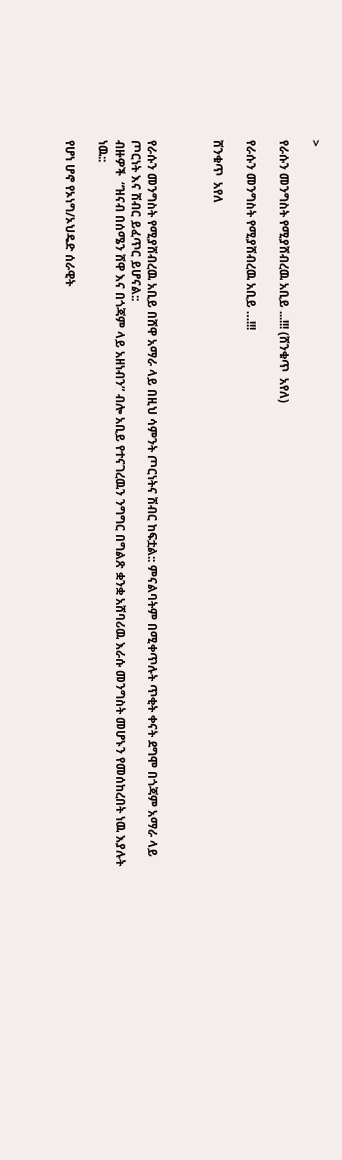>

የራሱን መንግስት የሚያሸብረዉ አቢይ ...!!! (ሸንቁጥ  አየለ)

የራሱን መንግስት የሚያሸብረዉ አቢይ …!!!

ሸንቁጥ  አየለ



የራሱን መንግስት የሚያሸብረዉ አቢይ በሸዋ አማራ ላይ በዚህ ሳምንት ጦርነትና ሽብር ከፍቷል:: ምናልባትም በሚቀጥሉት ጥቂት ቀናት ደግሞ በጎጃም አማራ ላይ ጦርነት እና ሽብር ይፈጥር ይሆናል::
ብዙዎች  “ዝናብ በሰሜን ሸዋ እና በጎጃም ላይ አዘነብን” ብሎ አቢይ የተናገረዉን ንግግር በግልጽ ቋንቋ አሸባሪዉ እራሱ መንግስት መሆኑን የመሰከረበት ነዉ እያሉት ነዉ::

የሆነ ሆኖ የኦነግ/ኦህዴድ ሰራዊት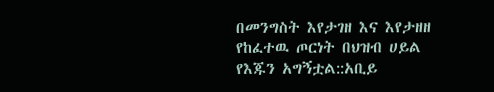በመንግስት እየታገዘ እና እየታዘዘ የከፈተዉ ጦርነት በህዝብ ሀይል የእጁን አግኝቷል::አቢይ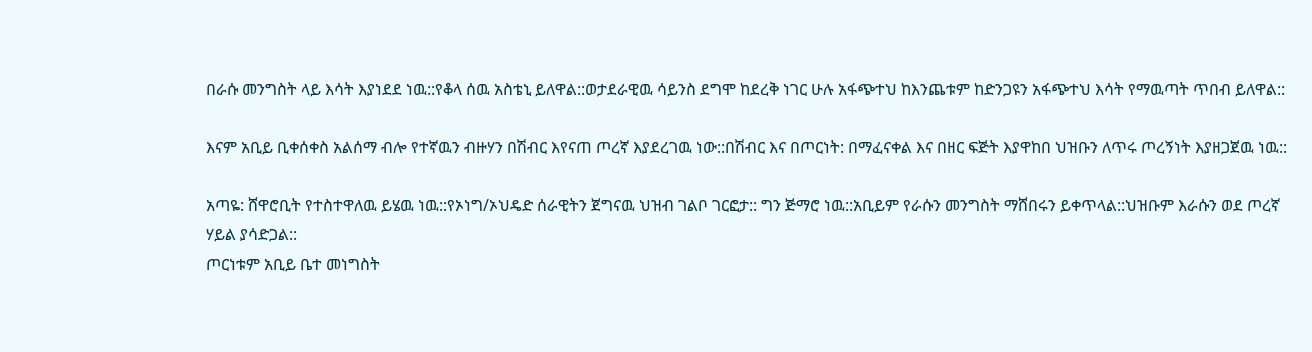በራሱ መንግስት ላይ እሳት እያነደደ ነዉ::የቆላ ሰዉ አስቴኒ ይለዋል::ወታደራዊዉ ሳይንስ ደግሞ ከደረቅ ነገር ሁሉ አፋጭተህ ከእንጨቱም ከድንጋዩን አፋጭተህ እሳት የማዉጣት ጥበብ ይለዋል::

እናም አቢይ ቢቀሰቀስ አልሰማ ብሎ የተኛዉን ብዙሃን በሽብር እየናጠ ጦረኛ እያደረገዉ ነው::በሽብር እና በጦርነት: በማፈናቀል እና በዘር ፍጅት እያዋከበ ህዝቡን ለጥሩ ጦረኝነት እያዘጋጀዉ ነዉ::

አጣዬ: ሸዋሮቢት የተስተዋለዉ ይሄዉ ነዉ::የኦነግ/ኦህዴድ ሰራዊትን ጀግናዉ ህዝብ ገልቦ ገርፎታ:: ግን ጅማሮ ነዉ::አቢይም የራሱን መንግስት ማሸበሩን ይቀጥላል::ህዝቡም እራሱን ወደ ጦረኛ ሃይል ያሳድጋል::
ጦርነቱም አቢይ ቤተ መነግስት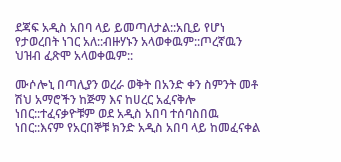ደጃፍ አዲስ አበባ ላይ ይመጣለታል::አቢይ የሆነ የታወረበት ነገር አለ::ብዙሃኑን አላወቀዉም::ጦረኛዉን ህዝብ ፈጽሞ አላወቀዉም::

ሙሶሎኒ በጣሊያን ወረራ ወቅት በአንድ ቀን ስምንት መቶ ሽህ አማሮችን ከጅማ እና ከሀረር አፈናቅሎ ነበር::ተፈናቃዮቹም ወደ አዲስ አበባ ተሰባስበዉ ነበር::እናም የአርበኞቹ ክንድ አዲስ አበባ ላይ ከመፈናቀል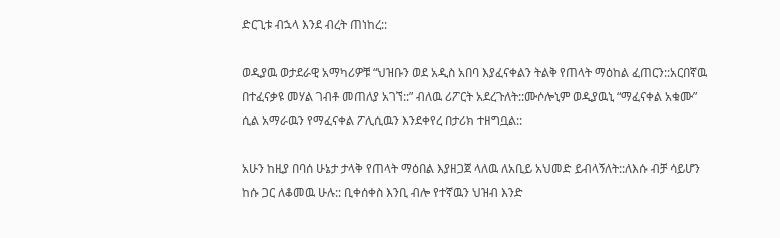ድርጊቱ ብኋላ እንደ ብረት ጠነከረ::

ወዲያዉ ወታደራዊ አማካሪዎቹ “ህዝቡን ወደ አዲስ አበባ እያፈናቀልን ትልቅ የጠላት ማዕከል ፈጠርን::አርበኛዉ በተፈናቃዩ መሃል ገብቶ መጠለያ አገኘ::” ብለዉ ሪፖርት አደረጉለት::ሙሶሎኒም ወዲያዉኒ “ማፈናቀል አቁሙ” ሲል አማራዉን የማፈናቀል ፖሊሲዉን እንደቀየረ በታሪክ ተዘግቧል::

አሁን ከዚያ በባሰ ሁኔታ ታላቅ የጠላት ማዕበል እያዘጋጀ ላለዉ ለአቢይ አህመድ ይብላኝለት::ለእሱ ብቻ ሳይሆን ከሱ ጋር ለቆመዉ ሁሉ:: ቢቀሰቀስ እንቢ ብሎ የተኛዉን ህዝብ እንድ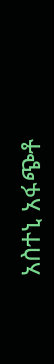አስተኒ አፋጭቶ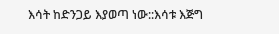እሳት ከድንጋይ እያወጣ ነው::እሳቱ እጅግ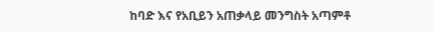ከባድ እና የአቢይን አጠቃላይ መንግስት አጣምቶ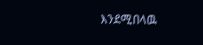እንደሚበላዉ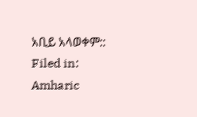አቢይ አላወቀም::
Filed in: Amharic